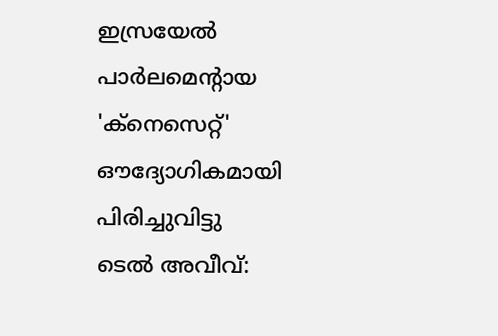ഇസ്രയേൽ പാർലമെന്റായ 'ക്നെസെറ്റ്' ഔദ്യോഗികമായി പിരിച്ചുവിട്ടു
ടെൽ അവീവ്: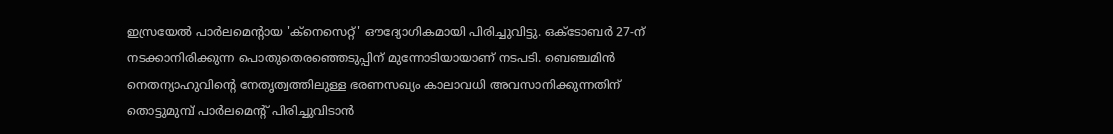ഇസ്രയേൽ പാർലമെന്റായ 'ക്നെസെറ്റ്' ഔദ്യോഗികമായി പിരിച്ചുവിട്ടു. ഒക്ടോബർ 27-ന് നടക്കാനിരിക്കുന്ന പൊതുതെരഞ്ഞെടുപ്പിന് മുന്നോടിയായാണ് നടപടി. ബെഞ്ചമിൻ നെതന്യാഹുവിന്റെ നേതൃത്വത്തിലുള്ള ഭരണസഖ്യം കാലാവധി അവസാനിക്കുന്നതിന് തൊട്ടുമുമ്പ് പാർലമെന്റ് പിരിച്ചുവിടാൻ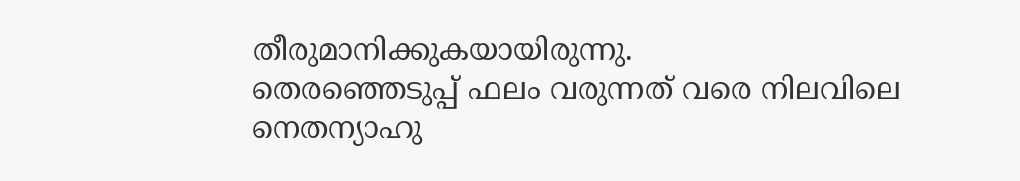തീരുമാനിക്കുകയായിരുന്നു.
തെരഞ്ഞെടുപ്പ് ഫലം വരുന്നത് വരെ നിലവിലെ നെതന്യാഹു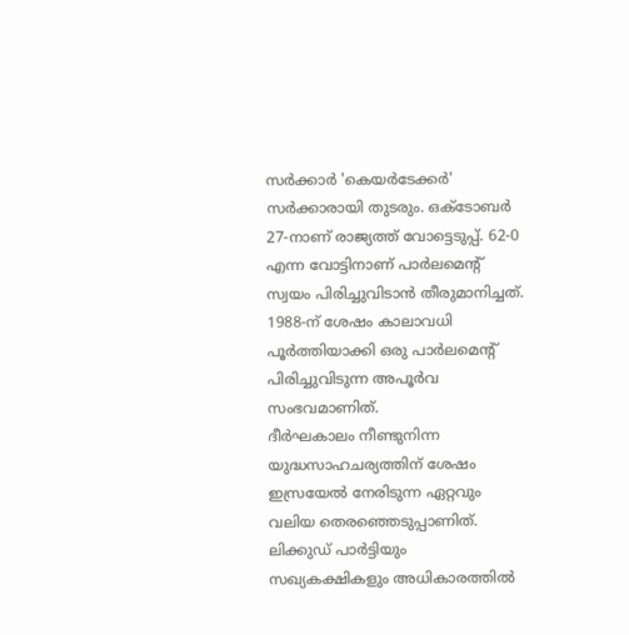സർക്കാർ 'കെയർടേക്കർ' സർക്കാരായി തുടരും. ഒക്ടോബർ 27-നാണ് രാജ്യത്ത് വോട്ടെടുപ്പ്. 62-0 എന്ന വോട്ടിനാണ് പാർലമെന്റ് സ്വയം പിരിച്ചുവിടാൻ തീരുമാനിച്ചത്. 1988-ന് ശേഷം കാലാവധി പൂർത്തിയാക്കി ഒരു പാർലമെന്റ് പിരിച്ചുവിടുന്ന അപൂർവ സംഭവമാണിത്.
ദീർഘകാലം നീണ്ടുനിന്ന യുദ്ധസാഹചര്യത്തിന് ശേഷം ഇസ്രയേൽ നേരിടുന്ന ഏറ്റവും വലിയ തെരഞ്ഞെടുപ്പാണിത്. ലിക്കുഡ് പാർട്ടിയും സഖ്യകക്ഷികളും അധികാരത്തിൽ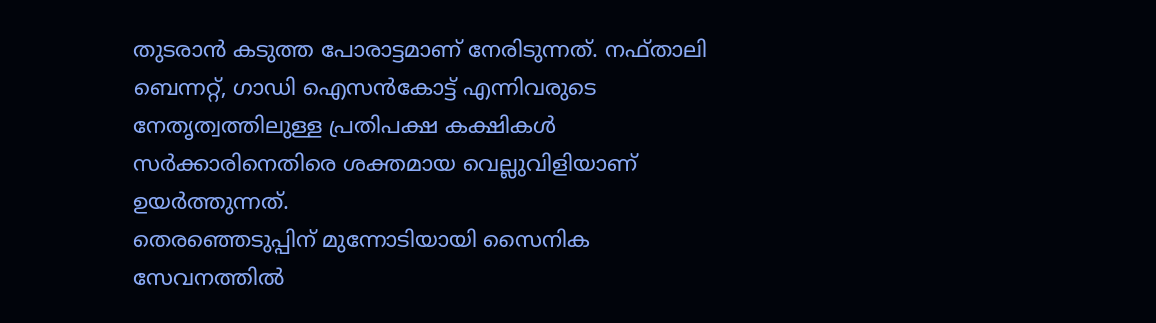തുടരാൻ കടുത്ത പോരാട്ടമാണ് നേരിടുന്നത്. നഫ്താലി ബെന്നറ്റ്, ഗാഡി ഐസൻകോട്ട് എന്നിവരുടെ നേതൃത്വത്തിലുള്ള പ്രതിപക്ഷ കക്ഷികൾ സർക്കാരിനെതിരെ ശക്തമായ വെല്ലുവിളിയാണ് ഉയർത്തുന്നത്.
തെരഞ്ഞെടുപ്പിന് മുന്നോടിയായി സൈനിക സേവനത്തിൽ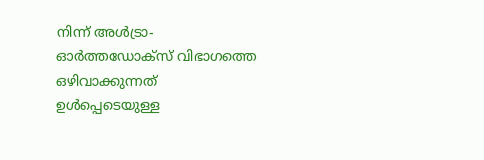നിന്ന് അൾട്രാ-ഓർത്തഡോക്സ് വിഭാഗത്തെ ഒഴിവാക്കുന്നത് ഉൾപ്പെടെയുള്ള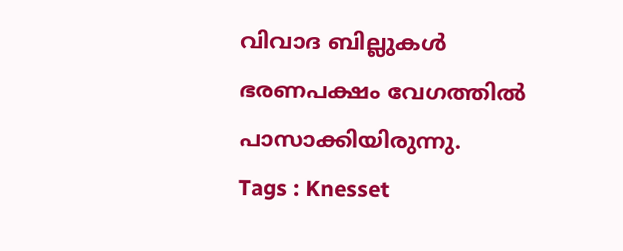വിവാദ ബില്ലുകൾ ഭരണപക്ഷം വേഗത്തിൽ പാസാക്കിയിരുന്നു.
Tags : Knesset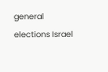general elections Israel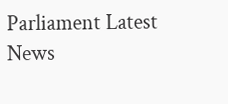Parliament Latest News